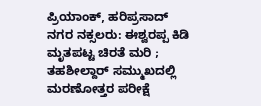ಪ್ರಿಯಾಂಕ್, ಹರಿಪ್ರಸಾದ್ ನಗರ ನಕ್ಸಲರು: ಈಶ್ವರಪ್ಪ ಕಿಡಿ
ಮೃತಪಟ್ಟ ಚಿರತೆ ಮರಿ ; ತಹಶೀಲ್ದಾರ್ ಸಮ್ಮುಖದಲ್ಲಿ ಮರಣೋತ್ತರ ಪರೀಕ್ಷೆ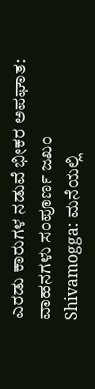ಎರಡು ಕಾರುಗಳ ನಡುವೆ ಭೀಕರ ಅಪಘಾತ: ವಾಹನಗಳು ಸಂಪೂರ್ಣ ಜಖಂ
Shivamogga: ಮನೆಯಲ್ಲಿ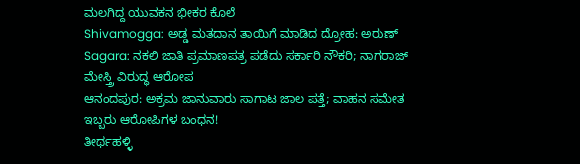ಮಲಗಿದ್ದ ಯುವಕನ ಭೀಕರ ಕೊಲೆ
Shivamogga: ಅಡ್ಡ ಮತದಾನ ತಾಯಿಗೆ ಮಾಡಿದ ದ್ರೋಹ: ಅರುಣ್
Sagara: ನಕಲಿ ಜಾತಿ ಪ್ರಮಾಣಪತ್ರ ಪಡೆದು ಸರ್ಕಾರಿ ನೌಕರಿ; ನಾಗರಾಜ್ ಮೇಸ್ತ್ರಿ ವಿರುದ್ಧ ಆರೋಪ
ಆನಂದಪುರ: ಅಕ್ರಮ ಜಾನುವಾರು ಸಾಗಾಟ ಜಾಲ ಪತ್ತೆ; ವಾಹನ ಸಮೇತ ಇಬ್ಬರು ಆರೋಪಿಗಳ ಬಂಧನ!
ತೀರ್ಥಹಳ್ಳಿ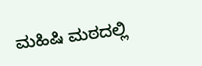ಮಹಿಷಿ ಮಠದಲ್ಲಿ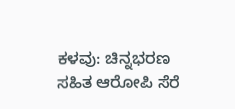ಕಳವು: ಚಿನ್ನಭರಣ ಸಹಿತ ಆರೋಪಿ ಸೆರೆ